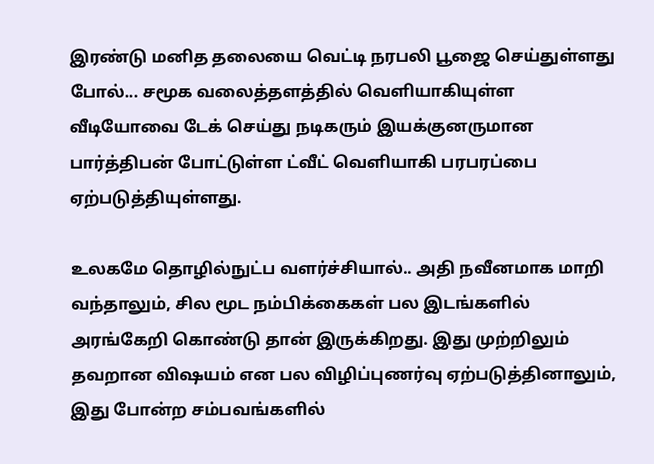இரண்டு மனித தலையை வெட்டி நரபலி பூஜை செய்துள்ளது போல்... சமூக வலைத்தளத்தில் வெளியாகியுள்ள வீடியோவை டேக் செய்து நடிகரும் இயக்குனருமான பார்த்திபன் போட்டுள்ள ட்வீட் வெளியாகி பரபரப்பை ஏற்படுத்தியுள்ளது.

உலகமே தொழில்நுட்ப வளர்ச்சியால்.. அதி நவீனமாக மாறி வந்தாலும், சில மூட நம்பிக்கைகள் பல இடங்களில் அரங்கேறி கொண்டு தான் இருக்கிறது. இது முற்றிலும் தவறான விஷயம் என பல விழிப்புணர்வு ஏற்படுத்தினாலும், இது போன்ற சம்பவங்களில்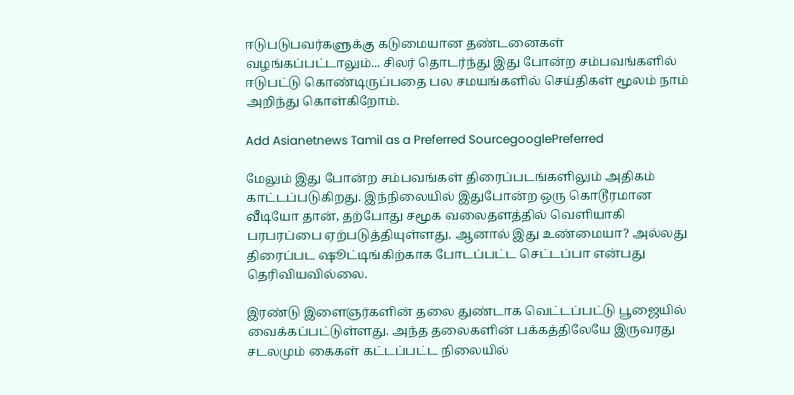ஈடுபடுபவர்களுக்கு கடுமையான தண்டனைகள் வழங்கப்பட்டாலும்... சிலர் தொடர்ந்து இது போன்ற சம்பவங்களில் ஈடுபட்டு கொண்டிருப்பதை பல சமயங்களில் செய்திகள் மூலம் நாம் அறிந்து கொள்கிறோம்.

Add Asianetnews Tamil as a Preferred SourcegooglePreferred

மேலும் இது போன்ற சம்பவங்கள் திரைப்படங்களிலும் அதிகம் காட்டப்படுகிறது. இந்நிலையில் இதுபோன்ற ஒரு கொடூரமான வீடியோ தான், தற்போது சமூக வலைதளத்தில் வெளியாகி பரபரப்பை ஏற்படுத்தியுள்ளது. ஆனால் இது உண்மையா? அல்லது திரைப்பட ஷூட்டிங்கிற்காக போடப்பட்ட செட்டப்பா என்பது தெரிவியவில்லை.

இரண்டு இளைஞர்களின் தலை துண்டாக வெட்டப்பட்டு பூஜையில் வைக்கப்பட்டுள்ளது. அந்த தலைகளின் பக்கத்திலேயே இருவரது சடலமும் கைகள் கட்டப்பட்ட நிலையில்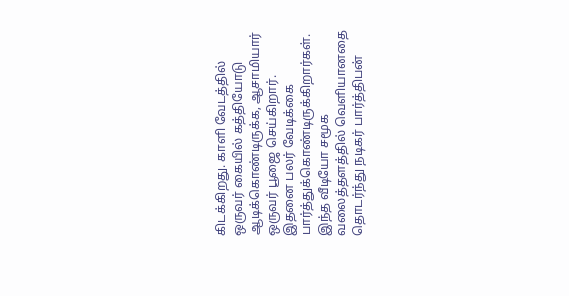கிடக்கிறது. காளி வேடத்தில் ஒருவர் கையில் கத்தியோடு ஆடிக்கொண்டிருக்க, ஆசாமியார் ஒருவர் பூஜை செய்கிறார். இதனை பலர் வேடிக்கை பார்த்துக்கொண்டிருக்கிறார்கள். இந்த வீடியோ சமூக வலைத்தளத்தில் வெளியானதை தொடர்ந்து நடிகர் பார்த்திபன்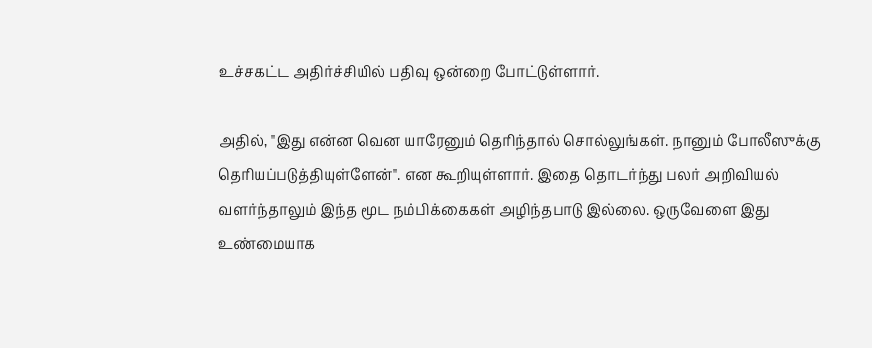உச்சகட்ட அதிர்ச்சியில் பதிவு ஒன்றை போட்டுள்ளார்.

அதில், "இது என்ன வென யாரேனும் தெரிந்தால் சொல்லுங்கள். நானும் போலீஸுக்கு தெரியப்படுத்தியுள்ளேன்". என கூறியுள்ளார். இதை தொடர்ந்து பலர் அறிவியல் வளர்ந்தாலும் இந்த மூட நம்பிக்கைகள் அழிந்தபாடு இல்லை. ஒருவேளை இது உண்மையாக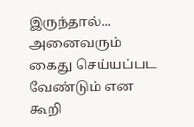இருந்தால்... அனைவரும் கைது செய்யப்பட வேண்டும் என கூறி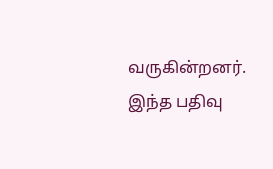வருகின்றனர். இந்த பதிவு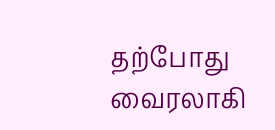தற்போது வைரலாகி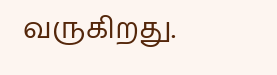வருகிறது.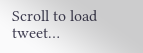Scroll to load tweet…